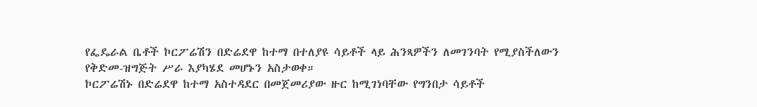የፌዴራል ቤቶች ኮርፖሬሽን በድሬደዋ ከተማ በተለያዩ ሳይቶች ላይ ሕንጻዎችን ለመገንባት የሚያስችለውን የቅድመ-ዝግጅት ሥራ እያካሄደ መሆኑን አስታወቀ።
ኮርፖሬሽኑ በድሬደዋ ከተማ አስተዳደር በመጀመሪያው ዙር ከሚገነባቸው የግንበታ ሳይቶች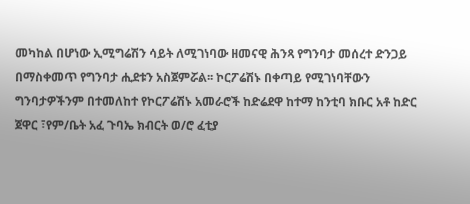መካከል በሆነው ኢሚግሬሽን ሳይት ለሚገነባው ዘመናዊ ሕንጻ የግንባታ መሰረተ ድንጋይ በማስቀመጥ የግንባታ ሒደቱን አስጀምሯል፡፡ ኮርፖሬሽኑ በቀጣይ የሚገነባቸውን ግንባታዎችንም በተመለከተ የኮርፖሬሽኑ አመራሮች ከድሬደዋ ከተማ ከንቲባ ክቡር አቶ ከድር ጀዋር ፣የም/ቤት አፈ ጉባኤ ክብርት ወ/ሮ ፈቲያ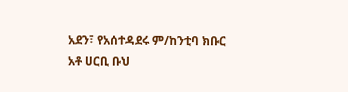አደን፣ የአሰተዳደሩ ም/ከንቲባ ክቡር አቶ ሀርቢ ቡህ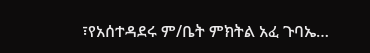፣የአሰተዳደሩ ም/ቤት ምክትል አፈ ጉባኤ…